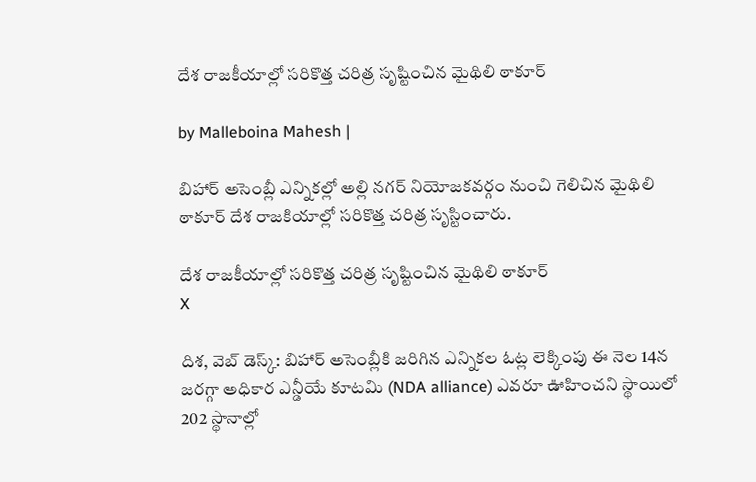దేశ రాజకీయాల్లో సరికొత్త చరిత్ర సృష్టించిన మైథిలి ఠాకూర్

by Malleboina Mahesh |

బిహార్ అసెంబ్లీ ఎన్నికల్లో అల్లి నగర్ నియోజకవర్గం నుంచి గెలిచిన మైథిలి ఠాకూర్ దేశ రాజకియాల్లో సరికొత్త చరిత్ర సృస్టించారు.

దేశ రాజకీయాల్లో సరికొత్త చరిత్ర సృష్టించిన మైథిలి ఠాకూర్
X

దిశ, వెబ్ డెస్క్: బిహార్ అసెంబ్లీకి జరిగిన ఎన్నికల ఓట్ల లెక్కింపు ఈ నెల 14న జరగ్గా అధికార ఎన్డీయే కూటమి (NDA alliance) ఎవరూ ఊహించని స్థాయిలో 202 స్థానాల్లో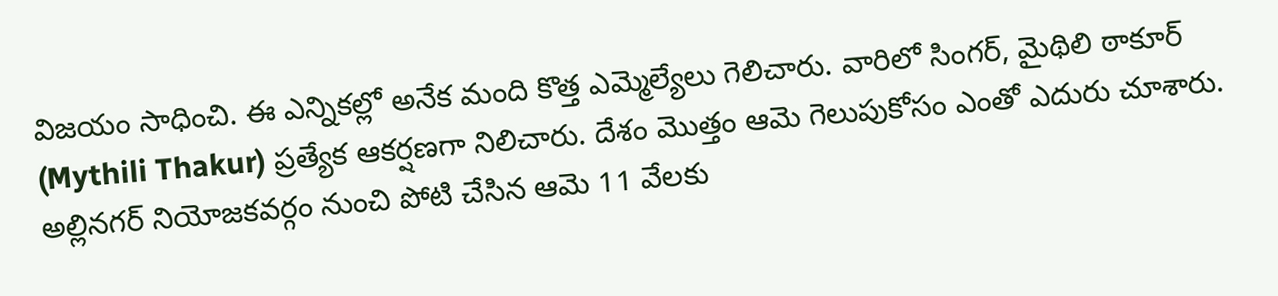విజయం సాధించి. ఈ ఎన్నికల్లో అనేక మంది కొత్త ఎమ్మెల్యేలు గెలిచారు. వారిలో సింగర్, మైథిలి ఠాకూర్ (Mythili Thakur) ప్రత్యేక ఆకర్షణగా నిలిచారు. దేశం మొత్తం ఆమె గెలుపుకోసం ఎంతో ఎదురు చూశారు. అల్లినగర్ నియోజకవర్గం నుంచి పోటి చేసిన ఆమె 11 వేలకు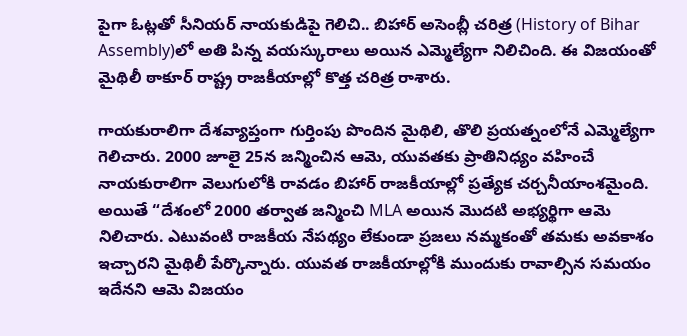పైగా ఓట్లతో సీనియర్ నాయకుడిపై గెలిచి.. బిహార్ అసెంబ్లీ చరిత్ర (History of Bihar Assembly)లో అతి పిన్న వయస్కురాలు అయిన ఎమ్మెల్యేగా నిలిచింది. ఈ విజయంతో మైథిలీ ఠాకూర్ రాష్ట్ర రాజకీయాల్లో కొత్త చరిత్ర రాశారు.

గాయకురాలిగా దేశవ్యాప్తంగా గుర్తింపు పొందిన మైథిలి, తొలి ప్రయత్నంలోనే ఎమ్మెల్యేగా గెలిచారు. 2000 జూలై 25న జన్మించిన ఆమె, యువతకు ప్రాతినిధ్యం వహించే నాయకురాలిగా వెలుగులోకి రావడం బిహార్ రాజకీయాల్లో ప్రత్యేక చర్చనీయాంశమైంది. అయితే “దేశంలో 2000 తర్వాత జన్మించి MLA అయిన మొదటి అభ్యర్థిగా ఆమె నిలిచారు. ఎటువంటి రాజకీయ నేపథ్యం లేకుండా ప్రజలు నమ్మకంతో తమకు అవకాశం ఇచ్చారని మైథిలీ పేర్కొన్నారు. యువత రాజకీయాల్లోకి ముందుకు రావాల్సిన సమయం ఇదేనని ఆమె విజయం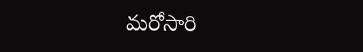మరోసారి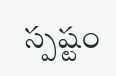స్పష్టం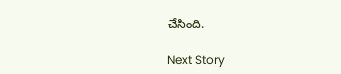చేసింది.

Next Story